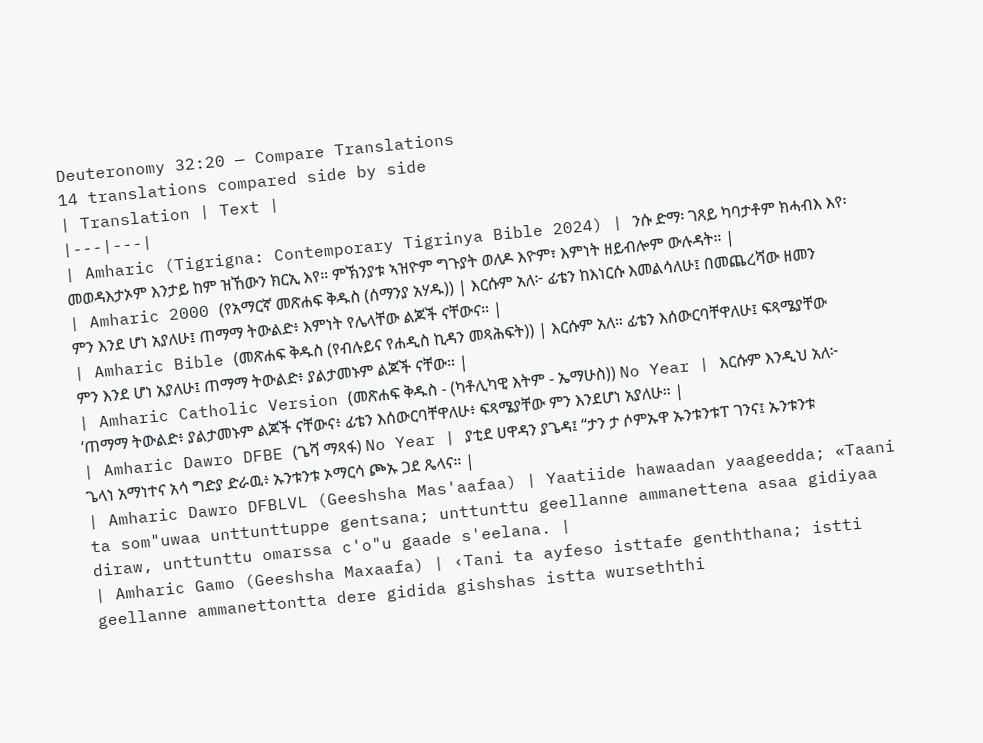Deuteronomy 32:20 — Compare Translations
14 translations compared side by side
| Translation | Text |
|---|---|
| Amharic (Tigrigna: Contemporary Tigrinya Bible 2024) | ንሱ ድማ፡ ገጸይ ካባታቶም ክሓብእ እየ፡ መወዳእታኦም እንታይ ከም ዝኸውን ክርኢ እየ። ምኽንያቱ ኣዝዮም ግጉያት ወለዶ እዮም፣ እምነት ዘይብሎም ውሉዳት። |
| Amharic 2000 (የአማርኛ መጽሐፍ ቅዱስ (ሰማንያ አሃዱ)) | እርሱም አለ፦ ፊቴን ከእነርሱ እመልሳለሁ፤ በመጨረሻው ዘመን ምን እንደ ሆነ አያለሁ፤ ጠማማ ትውልድ፥ እምነት የሌላቸው ልጆች ናቸውና። |
| Amharic Bible (መጽሐፍ ቅዱስ (የብሉይና የሐዲስ ኪዳን መጻሕፍት)) | እርሱም አለ። ፊቴን እሰውርባቸዋለሁ፤ ፍጻሜያቸው ምን እንደ ሆነ አያለሁ፤ ጠማማ ትውልድ፥ ያልታመኑም ልጆች ናቸው። |
| Amharic Catholic Version (መጽሐፍ ቅዱስ - (ካቶሊካዊ እትም - ኤማሁስ)) No Year | እርሱም እንዲህ አለ፦ ‘ጠማማ ትውልድ፥ ያልታመኑም ልጆች ናቸውና፥ ፊቴን እሰውርባቸዋለሁ፥ ፍጻሜያቸው ምን እንደሆነ አያለሁ። |
| Amharic Dawro DFBE (ጌሻ ማጻፋ) No Year | ያቲደ ሀዋዳን ያጌዳ፤ “ታን ታ ሶምኡዋ ኡንቱንቱፐ ገንና፤ ኡንቱንቱ ጌላነ አማነተና አሳ ግድያ ድራዉ፥ ኡንቱንቱ ኦማርሳ ጮኡ ጋደ ጼላና። |
| Amharic Dawro DFBLVL (Geeshsha Mas'aafaa) | Yaatiide hawaadan yaageedda; «Taani ta som"uwaa unttunttuppe gentsana; unttunttu geellanne ammanettena asaa gidiyaa diraw, unttunttu omarssa c'o"u gaade s'eelana. |
| Amharic Gamo (Geeshsha Maxaafa) | ‹Tani ta ayfeso isttafe genththana; istti geellanne ammanettontta dere gidida gishshas istta wurseththi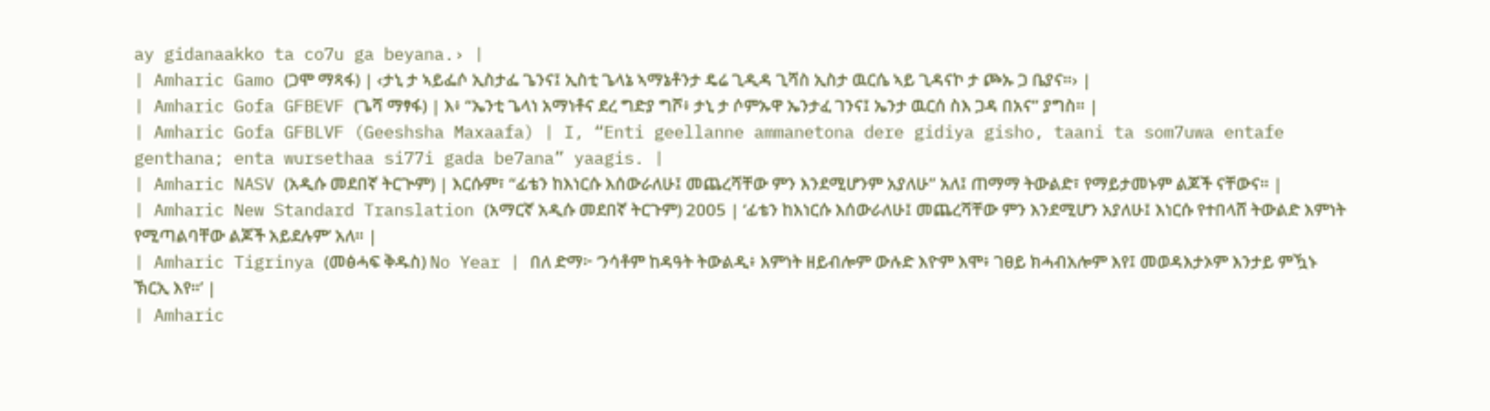ay gidanaakko ta co7u ga beyana.› |
| Amharic Gamo (ጋሞ ማጻፋ) | ‹ታኒ ታ ኣይፌሶ ኢስታፌ ጌንና፤ ኢስቲ ጌላኔ ኣማኔቶንታ ዴሬ ጊዲዳ ጊሻስ ኢስታ ዉርሴ ኣይ ጊዳናኮ ታ ጮኡ ጋ ቤያና።› |
| Amharic Gofa GFBEVF (ጌሻ ማፃፋ) | እ፥ “ኤንቲ ጌላነ አማነቶና ደረ ግድያ ግሾ፥ ታኒ ታ ሶምኡዋ ኤንታፈ ገንና፤ ኤንታ ዉርሰ ስእ ጋዳ በአና” ያግስ። |
| Amharic Gofa GFBLVF (Geeshsha Maxaafa) | I, “Enti geellanne ammanetona dere gidiya gisho, taani ta som7uwa entafe genthana; enta wursethaa si77i gada be7ana” yaagis. |
| Amharic NASV (አዲሱ መደበኛ ትርጒም) | እርሱም፣ “ፊቴን ከእነርሱ እሰውራለሁ፤ መጨረሻቸው ምን እንደሚሆንም አያለሁ” አለ፤ ጠማማ ትውልድ፣ የማይታመኑም ልጆች ናቸውና። |
| Amharic New Standard Translation (አማርኛ አዲሱ መደበኛ ትርጉም) 2005 | ‘ፊቴን ከእነርሱ እሰውራለሁ፤ መጨረሻቸው ምን እንደሚሆን አያለሁ፤ እነርሱ የተበላሸ ትውልድ እምነት የሚጣልባቸው ልጆች አይደሉም’ አለ። |
| Amharic Tigrinya (መፅሓፍ ቅዱስ) No Year | በለ ድማ፦ ‘ንሳቶም ከዳዓት ትውልዲ፥ እምነት ዘይብሎም ውሉድ እዮም እሞ፥ ገፀይ ክሓብአሎም እየ፤ መወዳእታኦም እንታይ ምዃኑ ኽርኢ እየ።’ |
| Amharic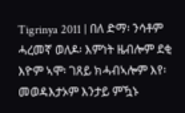Tigrinya 2011 | በለ ድማ፡ ንሳቶም ሓረመኛ ወለዶ፡ እምነት ዜብሎም ደቂ እዮም ኣሞ፡ ገጸይ ክሓብኣሎም እየ፡ መወዳእታኦም እንታይ ምዃኑ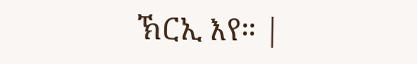ኽርኢ እየ። |